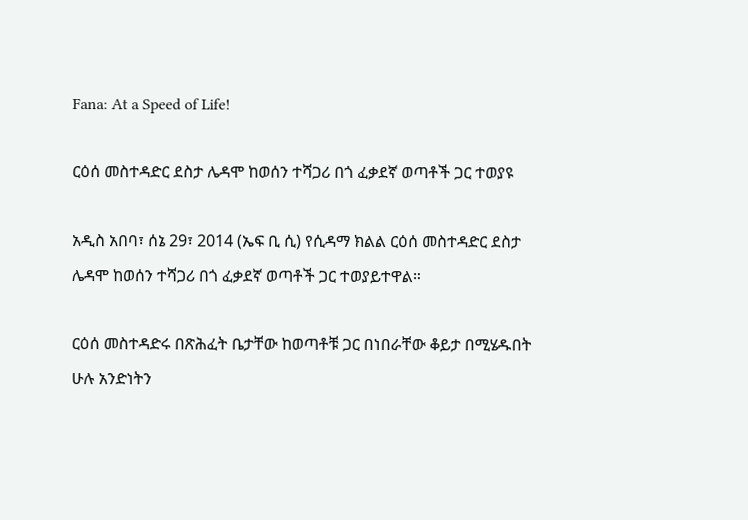Fana: At a Speed of Life!

ርዕሰ መስተዳድር ደስታ ሌዳሞ ከወሰን ተሻጋሪ በጎ ፈቃደኛ ወጣቶች ጋር ተወያዩ

አዲስ አበባ፣ ሰኔ 29፣ 2014 (ኤፍ ቢ ሲ) የሲዳማ ክልል ርዕሰ መስተዳድር ደስታ ሌዳሞ ከወሰን ተሻጋሪ በጎ ፈቃደኛ ወጣቶች ጋር ተወያይተዋል።

ርዕሰ መስተዳድሩ በጽሕፈት ቤታቸው ከወጣቶቹ ጋር በነበራቸው ቆይታ በሚሄዱበት ሁሉ አንድነትን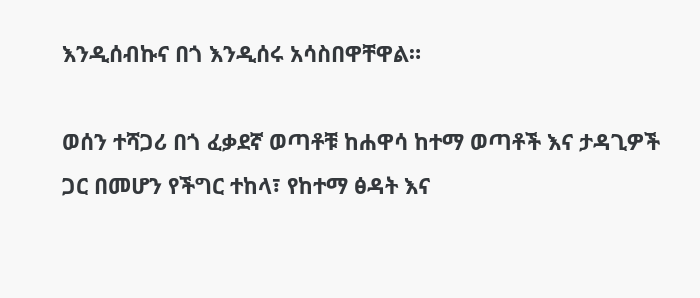እንዲሰብኩና በጎ እንዲሰሩ አሳስበዋቸዋል።

ወሰን ተሻጋሪ በጎ ፈቃደኛ ወጣቶቹ ከሐዋሳ ከተማ ወጣቶች እና ታዳጊዎች ጋር በመሆን የችግር ተከላ፣ የከተማ ፅዳት እና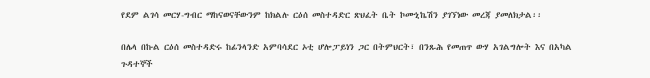የደም ልገሳ መርሃ-ግብር ማከናወናቸውንም ከክልሉ ርዕሰ መስተዳድር ጽህፈት ቤት ኮሙኒኬሽን ያገኘነው መረጃ ያመለክታል፡፡

በሌላ በኩል ርዕሰ መስተዳድሩ ከፊንላንድ አምባሳደር ኦቲ ሆሎፓይነን ጋር በትምህርት፣ በንጹሕ የመጠጥ ውሃ አገልግሎት እና በአካል ጉዳተኞች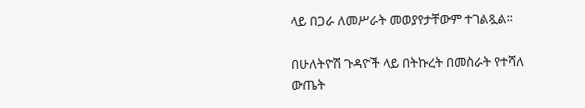ላይ በጋራ ለመሥራት መወያየታቸውም ተገልጿል፡፡

በሁለትዮሽ ጉዳዮች ላይ በትኩረት በመስራት የተሻለ ውጤት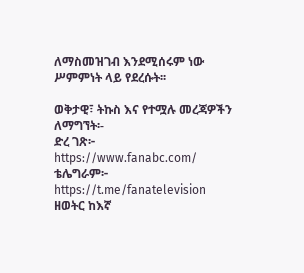ለማስመዝገብ እንደሚሰሩም ነው ሥምምነት ላይ የደረሱት፡፡

ወቅታዊ፣ ትኩስ እና የተሟሉ መረጃዎችን ለማግኘት፡-
ድረ ገጽ፦ https://www.fanabc.com/
ቴሌግራም፦ https://t.me/fanatelevision
ዘወትር ከእኛ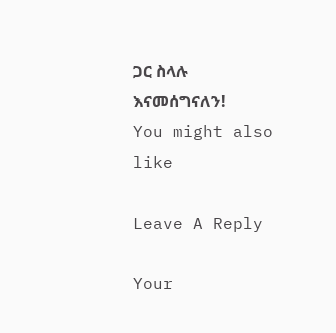ጋር ስላሉ እናመሰግናለን!
You might also like

Leave A Reply

Your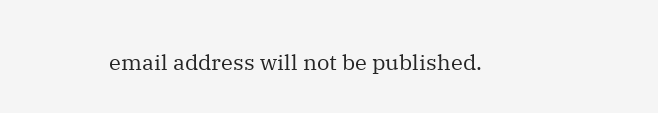email address will not be published.